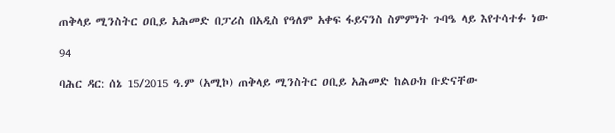ጠቅላይ ሚንስትር ዐቢይ አሕመድ በፓሪስ በአዲስ የዓለም አቀፍ ፋይናንስ ስምምነት ጉባዔ ላይ እየተሳተፉ ነው

94

ባሕር ዳር: ሰኔ 15/2015 ዓ.ም (አሚኮ) ጠቅላይ ሚንስትር ዐቢይ አሕመድ ከልዑክ ቡድናቸው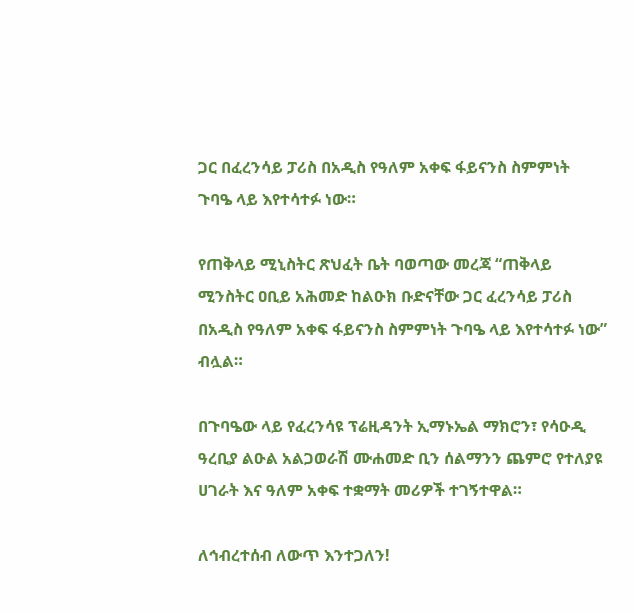ጋር በፈረንሳይ ፓሪስ በአዲስ የዓለም አቀፍ ፋይናንስ ስምምነት ጉባዔ ላይ እየተሳተፉ ነው።

የጠቅላይ ሚኒስትር ጽህፈት ቤት ባወጣው መረጃ “ጠቅላይ ሚንስትር ዐቢይ አሕመድ ከልዑክ ቡድናቸው ጋር ፈረንሳይ ፓሪስ በአዲስ የዓለም አቀፍ ፋይናንስ ስምምነት ጉባዔ ላይ እየተሳተፉ ነው” ብሏል።

በጉባዔው ላይ የፈረንሳዩ ፕሬዚዳንት ኢማኑኤል ማክሮን፣ የሳዑዲ ዓረቢያ ልዑል አልጋወራሽ ሙሐመድ ቢን ሰልማንን ጨምሮ የተለያዩ ሀገራት እና ዓለም አቀፍ ተቋማት መሪዎች ተገኝተዋል።

ለኅብረተሰብ ለውጥ እንተጋለን!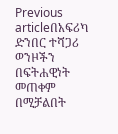Previous articleበአፍሪካ ድንበር ተሻጋሪ ወንዞችን በፍትሐዊነት መጠቀም በሚቻልበት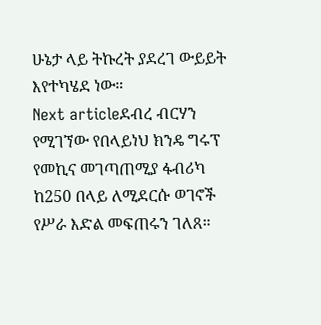ሁኔታ ላይ ትኩረት ያደረገ ውይይት እየተካሄደ ነው።
Next articleደብረ ብርሃን የሚገኘው የበላይነህ ክንዴ ግሩፕ የመኪና መገጣጠሚያ ፋብሪካ ከ250 በላይ ለሚደርሱ ወገኖች የሥራ እድል መፍጠሩን ገለጸ።